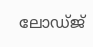ലോഡ്‌ജ്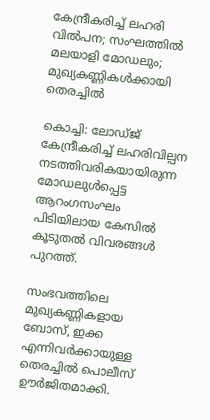കേന്ദ്രീകരിച്ച്‌ ലഹരി വില്‍പന; സംഘത്തില്‍ മലയാളി മോഡലും; മുഖ്യകണ്ണികള്‍ക്കായി തെരച്ചില്‍

കൊച്ചി: ലോഡ്ജ് കേന്ദ്രീകരിച്ച്‌ ലഹരിവില്പന നടത്തിവരികയായിരുന്ന മോഡലുള്‍പ്പെട്ട ആറംഗസംഘം പിടിയിലായ കേസില്‍ കൂടുതല്‍ വിവരങ്ങള്‍ പുറത്ത്.

സംഭവത്തിലെ മുഖ്യകണ്ണികളായ ബോസ്, ഇക്ക എന്നിവർക്കായുള്ള തെരച്ചില്‍ പൊലീസ് ഊർജിതമാക്കി.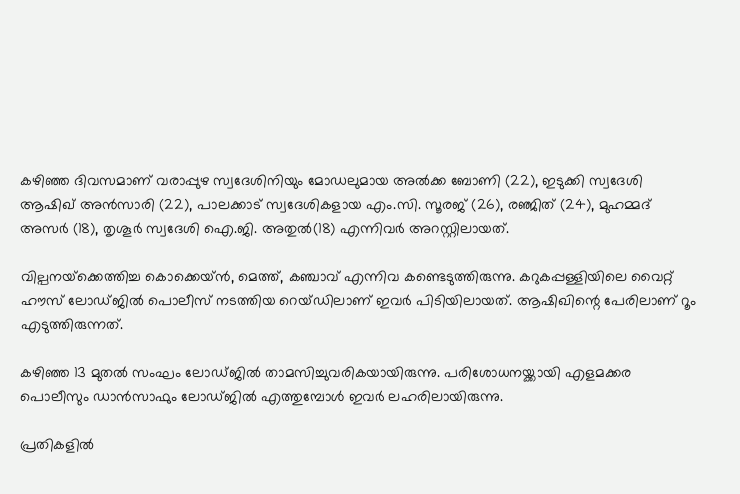കഴിഞ്ഞ ദിവസമാണ് വരാപ്പുഴ സ്വദേശിനിയും മോഡലുമായ അല്‍ക്ക ബോണി (22), ഇടുക്കി സ്വദേശി ആഷിഖ് അൻസാരി (22), പാലക്കാട് സ്വദേശികളായ എം.സി. സൂരജ് (26), രഞ്ജിത് (24), മുഹമ്മദ് അസർ (18), തൃശൂർ സ്വദേശി ഐ.ജി. അതുല്‍(18) എന്നിവർ അറസ്റ്റിലായത്.

വില്പനയ്‌ക്കെത്തിച്ച കൊക്കെയ്ൻ, മെത്ത്, കഞ്ചാവ് എന്നിവ കണ്ടെടുത്തിരുന്നു. കറുകപ്പള്ളിയിലെ വൈറ്റ് ഹൗസ് ലോഡ്ജില്‍ പൊലീസ് നടത്തിയ റെയ്ഡിലാണ് ഇവർ പിടിയിലായത്. ആഷിഖിന്റെ പേരിലാണ് റൂം എടുത്തിരുന്നത്.

കഴിഞ്ഞ 13 മുതല്‍ സംഘം ലോഡ്ജില്‍ താമസിച്ചുവരികയായിരുന്നു. പരിശോധനയ്ക്കായി എളമക്കര പൊലീസും ഡാൻസാഫും ലോഡ്ജില്‍ എത്തുമ്പോള്‍ ഇവർ ലഹരിലായിരുന്നു.

പ്രതികളില്‍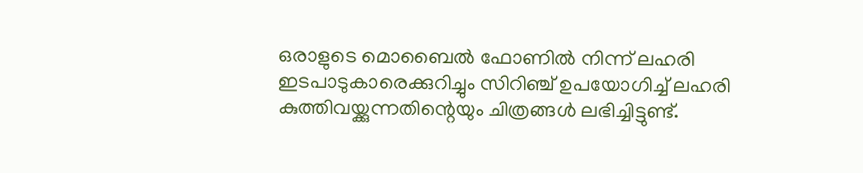ഒരാളുടെ മൊബൈല്‍ ഫോണില്‍ നിന്ന് ലഹരി ഇടപാടുകാരെക്കുറിച്ചും സിറിഞ്ച് ഉപയോഗിച്ച്‌ ലഹരി കുത്തിവയ്ക്കുന്നതിന്റെയും ചിത്രങ്ങള്‍ ലഭിച്ചിട്ടുണ്ട്.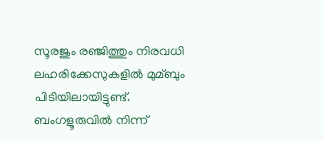സൂരജും രഞ്ജിത്തും നിരവധി ലഹരിക്കേസുകളില്‍ മുമ്ബും പിടിയിലായിട്ടുണ്ട്. ബംഗളൂരുവില്‍ നിന്ന്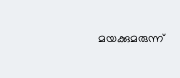മയക്കുമരുന്ന്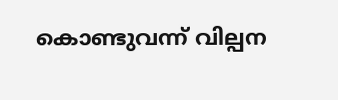കൊണ്ടുവന്ന് വില്പന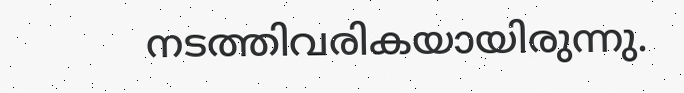നടത്തിവരികയായിരുന്നു.